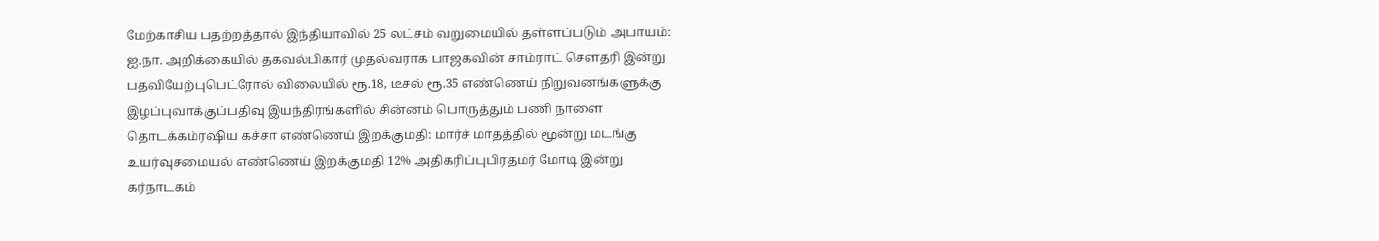மேற்காசிய பதற்றத்தால் இந்தியாவில் 25 லட்சம் வறுமையில் தள்ளப்படும் அபாயம்: ஐ.நா. அறிக்கையில் தகவல்பிகார் முதல்வராக பாஜகவின் சாம்ராட் செளதரி இன்று பதவியேற்புபெட்ரோல் விலையில் ரூ.18, டீசல் ரூ.35 எண்ணெய் நிறுவனங்களுக்கு இழப்புவாக்குப்பதிவு இயந்திரங்களில் சின்னம் பொருத்தும் பணி நாளை தொடக்கம்ரஷிய கச்சா எண்ணெய் இறக்குமதி: மார்ச் மாதத்தில் மூன்று மடங்கு உயர்வுசமையல் எண்ணெய் இறக்குமதி 12% அதிகரிப்புபிரதமர் மோடி இன்று கர்நாடகம்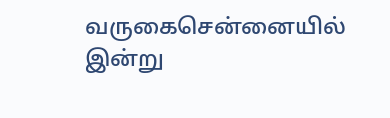வருகைசென்னையில் இன்று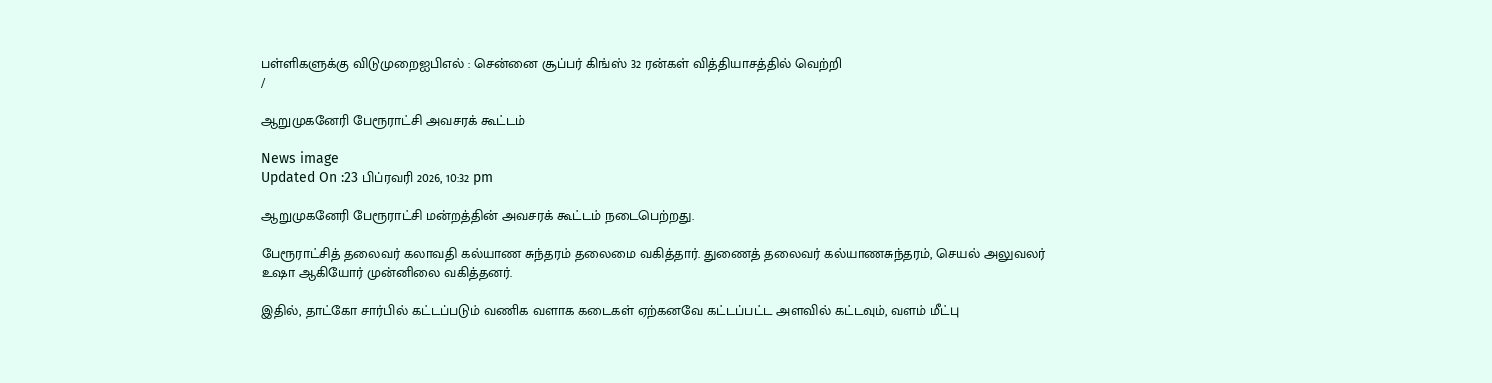பள்ளிகளுக்கு விடுமுறைஐபிஎல் : சென்னை சூப்பர் கிங்ஸ் 32 ரன்கள் வித்தியாசத்தில் வெற்றி
/

ஆறுமுகனேரி பேரூராட்சி அவசரக் கூட்டம்

News image
Updated On :23 பிப்ரவரி 2026, 10:32 pm

ஆறுமுகனேரி பேரூராட்சி மன்றத்தின் அவசரக் கூட்டம் நடைபெற்றது.

பேரூராட்சித் தலைவர் கலாவதி கல்யாண சுந்தரம் தலைமை வகித்தார். துணைத் தலைவர் கல்யாணசுந்தரம், செயல் அலுவலர் உஷா ஆகியோர் முன்னிலை வகித்தனர்.

இதில், தாட்கோ சார்பில் கட்டப்படும் வணிக வளாக கடைகள் ஏற்கனவே கட்டப்பட்ட அளவில் கட்டவும், வளம் மீட்பு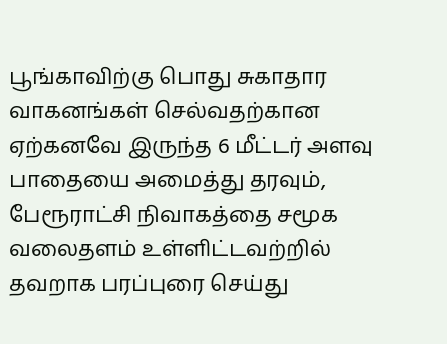பூங்காவிற்கு பொது சுகாதார வாகனங்கள் செல்வதற்கான ஏற்கனவே இருந்த 6 மீட்டர் அளவு பாதையை அமைத்து தரவும், பேரூராட்சி நிவாகத்தை சமூக வலைதளம் உள்ளிட்டவற்றில் தவறாக பரப்புரை செய்து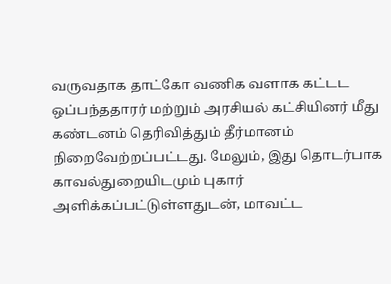வருவதாக தாட்கோ வணிக வளாக கட்டட ஒப்பந்ததாரர் மற்றும் அரசியல் கட்சியினர் மீது கண்டனம் தெரிவித்தும் தீர்மானம் நிறைவேற்றப்பட்டது. மேலும், இது தொடர்பாக காவல்துறையிடமும் புகார் அளிக்கப்பட்டுள்ளதுடன், மாவட்ட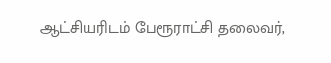ஆட்சியரிடம் பேரூராட்சி தலைவர்,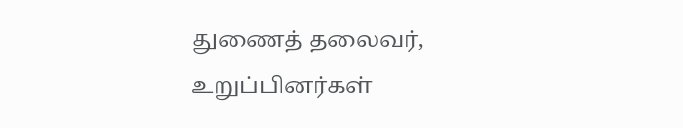துணைத் தலைவர், உறுப்பினர்கள்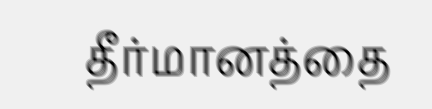தீர்மானத்தை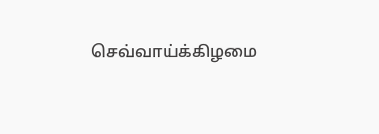செவ்வாய்க்கிழமை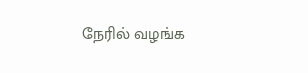நேரில் வழங்க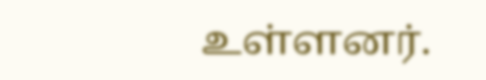உள்ளனர்.